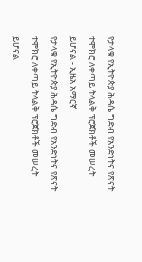የታላቁ የኢትዮጵያ ሕዳሴ ግድብ የአንድነትና የጽናት ተሞክሮ ለቀጣይ ትላልቅ ፕሮጀክቶች መሠረት ይሆናል - ኢዜአ አማርኛ
የታላቁ የኢትዮጵያ ሕዳሴ ግድብ የአንድነትና የጽናት ተሞክሮ ለቀጣይ ትላልቅ ፕሮጀክቶች መሠረት ይሆናል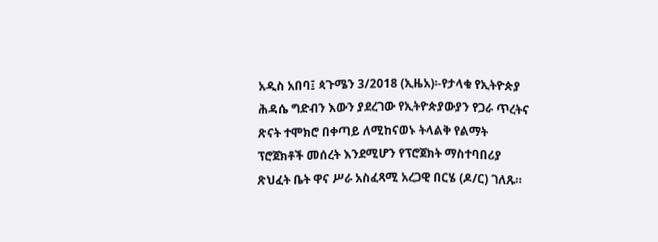አዲስ አበባ፤ ጳጉሜን 3/2018 (ኢዜአ)፡-የታላቁ የኢትዮጵያ ሕዳሴ ግድብን እውን ያደረገው የኢትዮጵያውያን የጋራ ጥረትና ጽናት ተሞክሮ በቀጣይ ለሚከናወኑ ትላልቅ የልማት ፕሮጀክቶች መሰረት እንደሚሆን የፕሮጀክት ማስተባበሪያ ጽህፈት ቤት ዋና ሥራ አስፈጻሚ አረጋዊ በርሄ (ዶ/ር) ገለጹ።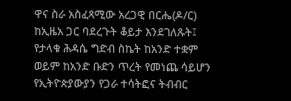ዋና ስራ አስፈጻሚው አረጋዊ በርሔ(ዶ/ር) ከኢዜአ ጋር ባደረጉት ቆይታ እንደገለጹት፤ የታላቁ ሕዳሴ ግድብ ስኬት ከአንድ ተቋም ወይም ከአንድ ቡድን ጥረት የመነጨ ሳይሆን የኢትዮጵያውያን የጋራ ተሳትፎና ትብብር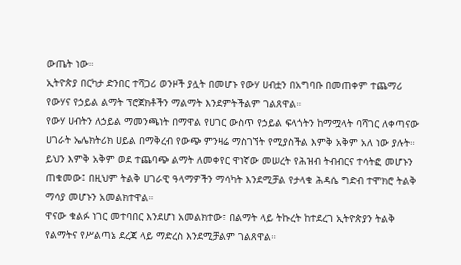ውጤት ነው።
ኢትዮጵያ በርካታ ድንበር ተሻጋሪ ወንዞች ያሏት በመሆኑ የውሃ ሀብቷን በአግባቡ በመጠቀም ተጨማሪ የውሃና የኃይል ልማት ፕሮጀክቶችን ማልማት እንደምትችልም ገልጸዋል።
የውሃ ሀብትን ለኃይል ማመንጫነት በማዋል የሀገር ውስጥ የኃይል ፍላጎትን ከማሟላት ባሻገር ለቀጣናው ሀገራት ኤሌክትሪክ ሀይል በማቅረብ የውጭ ምንዛሬ ማስገኘት የሚያስችል እምቅ አቅም አለ ነው ያሉት።
ይህን እምቅ አቅም ወደ ተጨባጭ ልማት ለመቀየር ዋነኛው መሠረት የሕዝብ ትብብርና ተሳትፎ መሆኑን ጠቁመው፤ በዚህም ትልቅ ሀገራዊ ዓላማዎችን ማሳካት እንደሚቻል የታላቁ ሕዳሴ ግድብ ተሞክሮ ትልቅ ማሳያ መሆኑን አመልክተዋል።
ዋናው ቁልፉ ነገር መተባበር እንደሆነ አመልክተው፣ በልማት ላይ ትኩረት ከተደረገ ኢትዮጵያን ትልቅ የልማትና የሥልጣኔ ደረጃ ላይ ማድረስ እንደሚቻልም ገልጸዋል።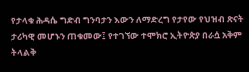የታላቁ ሕዳሴ ግድብ ግንባታን እውን ለማድረግ የታየው የህዝብ ጽናት ታሪካዊ መሆኑን ጠቁመው፤ የተገኘው ተሞክሮ ኢትዮጵያ በራሷ አቅም ትላልቅ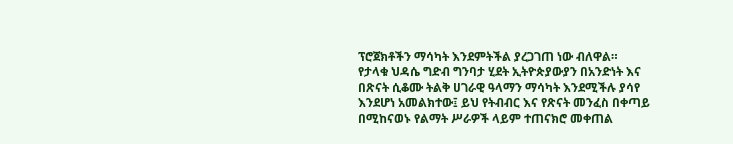ፕሮጀክቶችን ማሳካት እንደምትችል ያረጋገጠ ነው ብለዋል።
የታላቁ ህዳሴ ግድብ ግንባታ ሂደት ኢትዮጵያውያን በአንድነት እና በጽናት ሲቆሙ ትልቅ ሀገራዊ ዓላማን ማሳካት እንደሚችሉ ያሳየ እንደሆነ አመልክተው፤ ይህ የትብብር እና የጽናት መንፈስ በቀጣይ በሚከናወኑ የልማት ሥራዎች ላይም ተጠናክሮ መቀጠል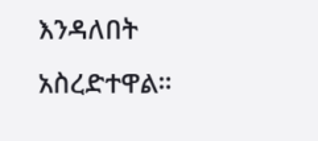እንዳለበት አስረድተዋል።